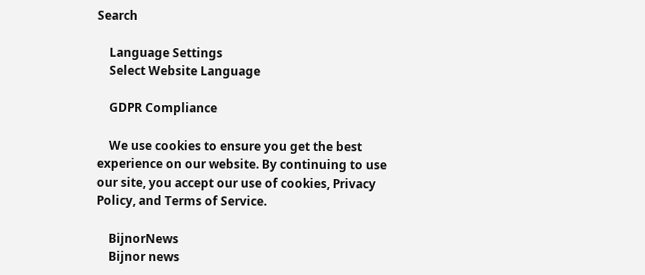Search

    Language Settings
    Select Website Language

    GDPR Compliance

    We use cookies to ensure you get the best experience on our website. By continuing to use our site, you accept our use of cookies, Privacy Policy, and Terms of Service.

    BijnorNews
    Bijnor news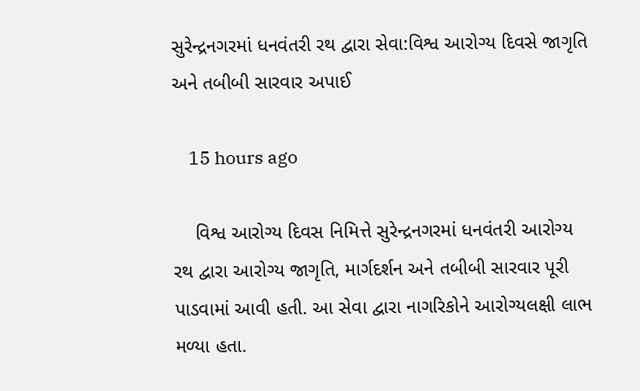સુરેન્દ્રનગરમાં ધનવંતરી રથ દ્વારા સેવા:વિશ્વ આરોગ્ય દિવસે જાગૃતિ અને તબીબી સારવાર અપાઈ

    15 hours ago

    વિશ્વ આરોગ્ય દિવસ નિમિત્તે સુરેન્દ્રનગરમાં ધનવંતરી આરોગ્ય રથ દ્વારા આરોગ્ય જાગૃતિ, માર્ગદર્શન અને તબીબી સારવાર પૂરી પાડવામાં આવી હતી. આ સેવા દ્વારા નાગરિકોને આરોગ્યલક્ષી લાભ મળ્યા હતા.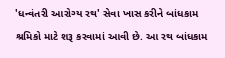'ધન્વંતરી આરોગ્ય રથ' સેવા ખાસ કરીને બાંધકામ શ્રમિકો માટે શરૂ કરવામાં આવી છે. આ રથ બાંધકામ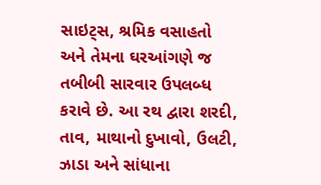સાઇટ્સ, શ્રમિક વસાહતો અને તેમના ઘરઆંગણે જ તબીબી સારવાર ઉપલબ્ધ કરાવે છે. આ રથ દ્વારા શરદી, તાવ, માથાનો દુખાવો, ઉલટી, ઝાડા અને સાંધાના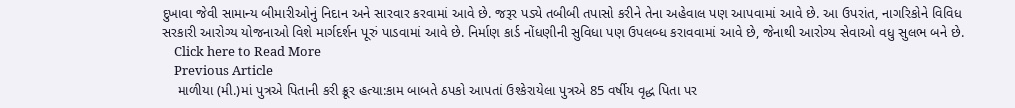દુખાવા જેવી સામાન્ય બીમારીઓનું નિદાન અને સારવાર કરવામાં આવે છે. જરૂર પડ્યે તબીબી તપાસો કરીને તેના અહેવાલ પણ આપવામાં આવે છે. આ ઉપરાંત, નાગરિકોને વિવિધ સરકારી આરોગ્ય યોજનાઓ વિશે માર્ગદર્શન પૂરું પાડવામાં આવે છે. નિર્માણ કાર્ડ નોંધણીની સુવિધા પણ ઉપલબ્ધ કરાવવામાં આવે છે, જેનાથી આરોગ્ય સેવાઓ વધુ સુલભ બને છે.
    Click here to Read More
    Previous Article
    માળીયા (મી.)માં પુત્રએ પિતાની કરી ક્રૂર હત્યા:કામ બાબતે ઠપકો આપતાં ઉશ્કેરાયેલા પુત્રએ 85 વર્ષીય વૃદ્ધ પિતા પર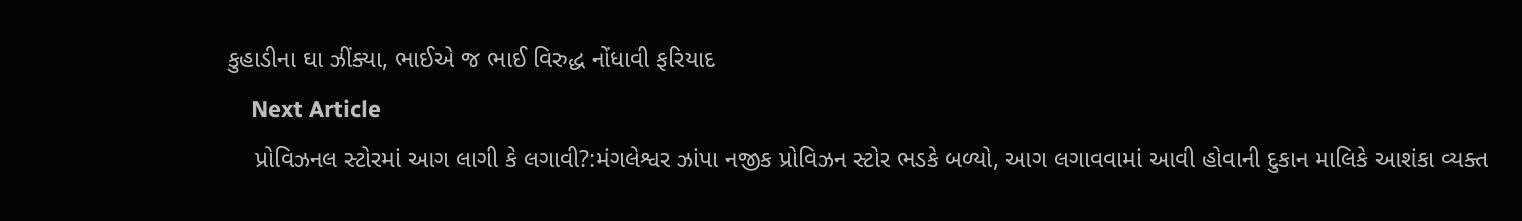કુહાડીના ઘા ઝીંક્યા, ભાઈએ જ ભાઈ વિરુદ્ધ નોંધાવી ફરિયાદ
    Next Article
    પ્રોવિઝનલ સ્ટોરમાં આગ લાગી કે લગાવી?:મંગલેશ્વર ઝાંપા નજીક પ્રોવિઝન સ્ટોર ભડકે બળ્યો, આગ લગાવવામાં આવી હોવાની દુકાન માલિકે આશંકા વ્યક્ત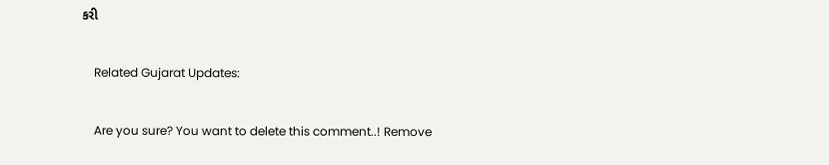કરી

    Related Gujarat Updates:

    Are you sure? You want to delete this comment..! Remove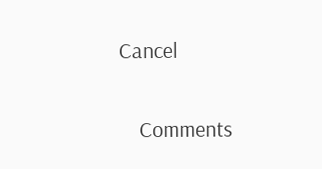Cancel

    Comments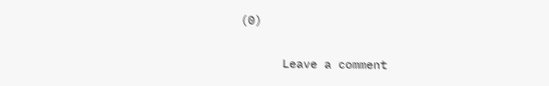(0)

      Leave a comment